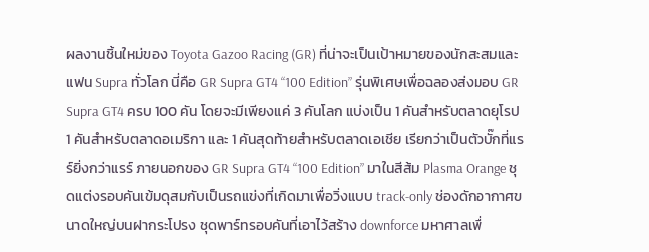ผลงานชิ้นใหม่ของ Toyota Gazoo Racing (GR) ที่น่าจะเป็นเป้าหมายของนักสะสมและแฟน Supra ทั่วโลก นี่คือ GR Supra GT4 “100 Edition” รุ่นพิเศษเพื่อฉลองส่งมอบ GR Supra GT4 ครบ 100 คัน โดยจะมีเพียงแค่ 3 คันโลก แบ่งเป็น 1 คันสำหรับตลาดยุโรป 1 คันสำหรับตลาดอเมริกา และ 1 คันสุดท้ายสำหรับตลาดเอเชีย เรียกว่าเป็นตัวบั๊กที่แรร์ยิ่งกว่าแรร์ ภายนอกของ GR Supra GT4 “100 Edition” มาในสีส้ม Plasma Orange ชุดแต่งรอบคันเข้มดุสมกับเป็นรถแข่งที่เกิดมาเพื่อวิ่งแบบ track-only ช่องดักอากาศขนาดใหญ่บนฝากระโปรง ชุดพาร์ทรอบคันที่เอาไว้สร้าง downforce มหาศาลเพื่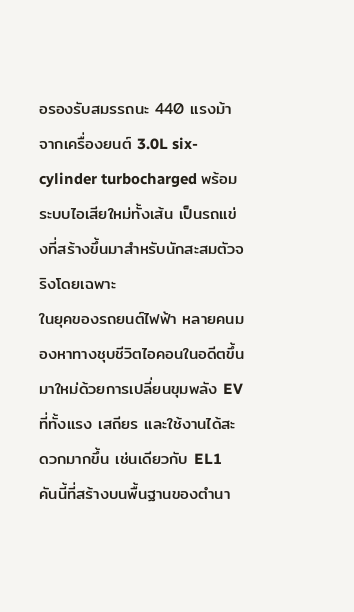อรองรับสมรรถนะ 440 แรงม้าจากเครื่องยนต์ 3.0L six-cylinder turbocharged พร้อมระบบไอเสียใหม่ทั้งเส้น เป็นรถแข่งที่สร้างขึ้นมาสำหรับนักสะสมตัวจริงโดยเฉพาะ
ในยุคของรถยนต์ไฟฟ้า หลายคนมองหาทางชุบชีวิตไอคอนในอดีตขึ้นมาใหม่ด้วยการเปลี่ยนขุมพลัง EV ที่ทั้งแรง เสถียร และใช้งานได้สะดวกมากขึ้น เช่นเดียวกับ EL1 คันนี้ที่สร้างบนพื้นฐานของตำนา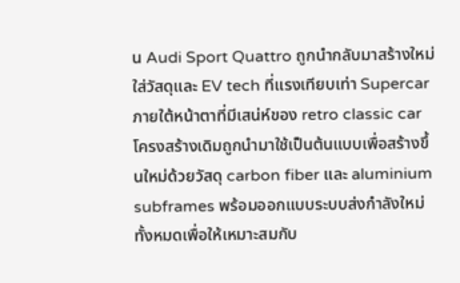น Audi Sport Quattro ถูกนำกลับมาสร้างใหม่ ใส่วัสดุและ EV tech ที่แรงเทียบเท่า Supercar ภายใต้หน้าตาที่มีเสน่ห์ของ retro classic car โครงสร้างเดิมถูกนำมาใช้เป็นต้นแบบเพื่อสร้างขึ้นใหม่ด้วยวัสดุ carbon fiber และ aluminium subframes พร้อมออกแบบระบบส่งกำลังใหม่ทั้งหมดเพื่อให้เหมาะสมกับ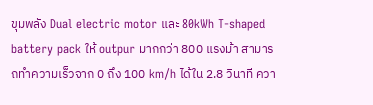ขุมพลัง Dual electric motor และ 80kWh T-shaped battery pack ให้ outpur มากกว่า 800 แรงม้า สามารถทำความเร็วจาก 0 ถึง 100 km/h ได้ใน 2.8 วินาที ควา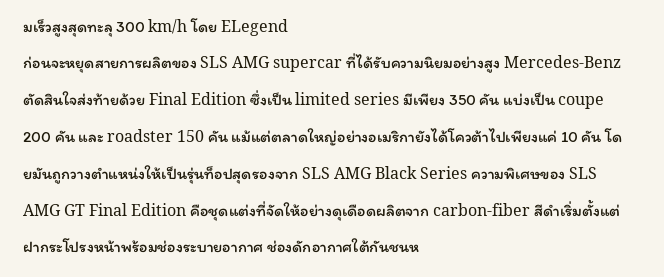มเร็วสูงสุดทะลุ 300 km/h โดย ELegend
ก่อนจะหยุดสายการผลิตของ SLS AMG supercar ที่ได้รับความนิยมอย่างสูง Mercedes-Benz ตัดสินใจส่งท้ายด้วย Final Edition ซึ่งเป็น limited series มีเพียง 350 คัน แบ่งเป็น coupe 200 คัน และ roadster 150 คัน แม้แต่ตลาดใหญ่อย่างอเมริกายังได้โควต้าไปเพียงแค่ 10 คัน โดยมันถูกวางตำแหน่งให้เป็นรุ่นท็อปสุดรองจาก SLS AMG Black Series ความพิเศษของ SLS AMG GT Final Edition คือชุดแต่งที่จัดให้อย่างดุเดือดผลิตจาก carbon-fiber สีดำเริ่มตั้งแต่ฝากระโปรงหน้าพร้อมช่องระบายอากาศ ช่องดักอากาศใต้กันชนห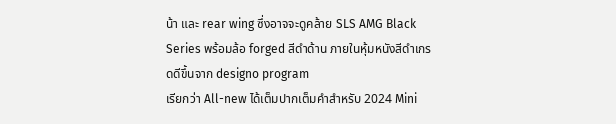น้า และ rear wing ซึ่งอาจจะดูคล้าย SLS AMG Black Series พร้อมล้อ forged สีดำด้าน ภายในหุ้มหนังสีดำเกรดดีขึ้นจาก designo program
เรียกว่า All-new ได้เต็มปากเต็มคำสำหรับ 2024 Mini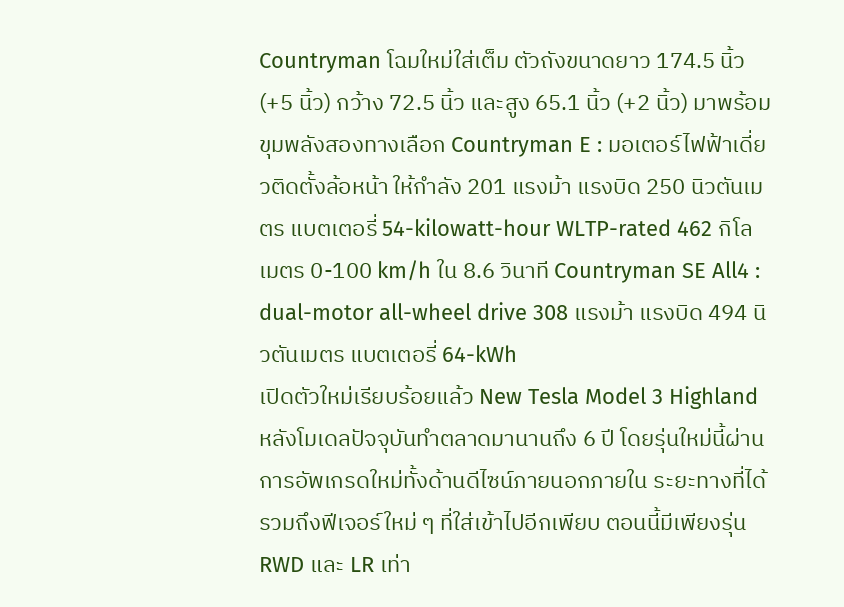Countryman โฉมใหม่ใส่เต็ม ตัวถังขนาดยาว 174.5 นิ้ว (+5 นิ้ว) กว้าง 72.5 นิ้ว และสูง 65.1 นิ้ว (+2 นิ้ว) มาพร้อมขุมพลังสองทางเลือก Countryman E : มอเตอร์ไฟฟ้าเดี่ยวติดตั้งล้อหน้า ให้กำลัง 201 แรงม้า แรงบิด 250 นิวตันเมตร แบตเตอรี่ 54-kilowatt-hour WLTP-rated 462 กิโลเมตร 0-100 km/h ใน 8.6 วินาที Countryman SE All4 : dual-motor all-wheel drive 308 แรงม้า แรงบิด 494 นิวตันเมตร แบตเตอรี่ 64-kWh
เปิดตัวใหม่เรียบร้อยแล้ว New Tesla Model 3 Highland หลังโมเดลปัจจุบันทำตลาดมานานถึง 6 ปี โดยรุ่นใหม่นี้ผ่านการอัพเกรดใหม่ทั้งด้านดีไซน์ภายนอกภายใน ระยะทางที่ได้ รวมถึงฟีเจอร์ใหม่ ๆ ที่ใส่เข้าไปอีกเพียบ ตอนนี้มีเพียงรุ่น RWD และ LR เท่า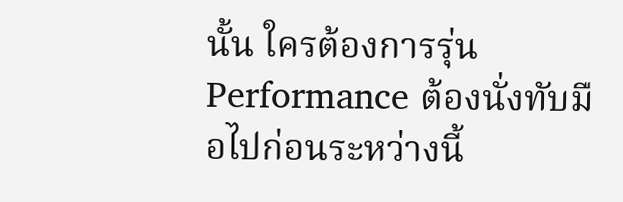นั้น ใครต้องการรุ่น Performance ต้องนั่งทับมือไปก่อนระหว่างนี้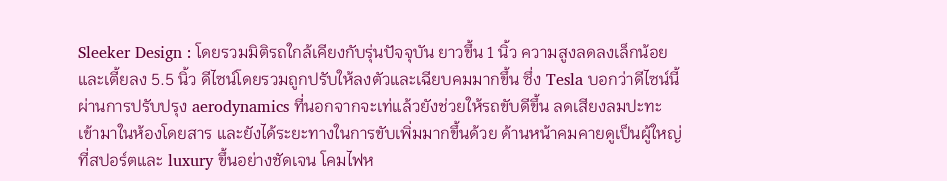Sleeker Design : โดยรวมมิติรถใกล้เคียงกับรุ่นปัจจุบัน ยาวขึ้น 1 นิ้ว ความสูงลดลงเล็กน้อย และเตี้ยลง 5.5 นิ้ว ดีไซน์โดยรวมถูกปรับให้ลงตัวและเฉียบคมมากขึ้น ซึ่ง Tesla บอกว่าดีไซน์นี้ผ่านการปรับปรุง aerodynamics ที่นอกจากจะเท่แล้วยังช่วยให้รถขับดีขึ้น ลดเสียงลมปะทะเข้ามาในห้องโดยสาร และยังได้ระยะทางในการขับเพิ่มมากขึ้นด้วย ด้านหน้าคมคายดูเป็นผู้ใหญ่ที่สปอร์ตและ luxury ขึ้นอย่างชัดเจน โคมไฟห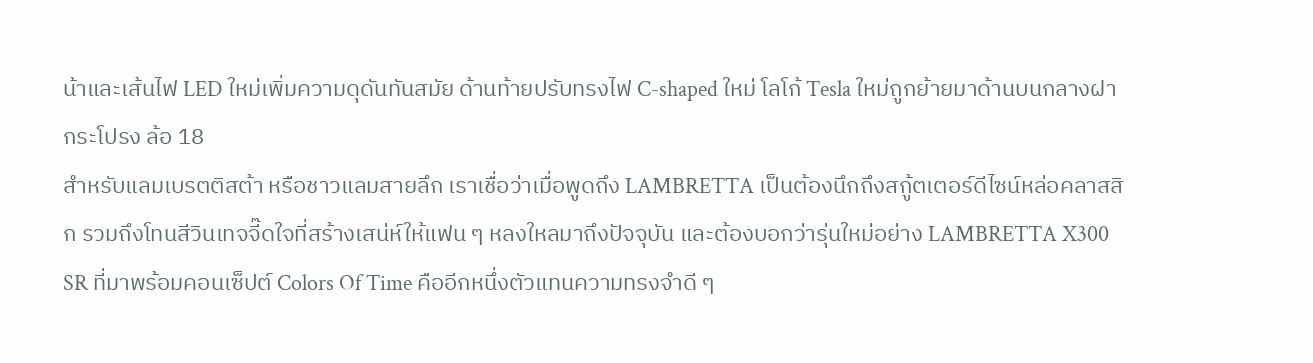น้าและเส้นไฟ LED ใหม่เพิ่มความดุดันทันสมัย ด้านท้ายปรับทรงไฟ C-shaped ใหม่ โลโก้ Tesla ใหม่ถูกย้ายมาด้านบนกลางฝากระโปรง ล้อ 18
สำหรับแลมเบรตติสต้า หรือชาวแลมสายลึก เราเชื่อว่าเมื่อพูดถึง LAMBRETTA เป็นต้องนึกถึงสกู้ตเตอร์ดีไซน์หล่อคลาสสิก รวมถึงโทนสีวินเทจจี๊ดใจที่สร้างเสน่ห์ให้แฟน ๆ หลงใหลมาถึงปัจจุบัน และต้องบอกว่ารุ่นใหม่อย่าง LAMBRETTA X300 SR ที่มาพร้อมคอนเซ็ปต์ Colors Of Time คืออีกหนึ่งตัวแทนความทรงจำดี ๆ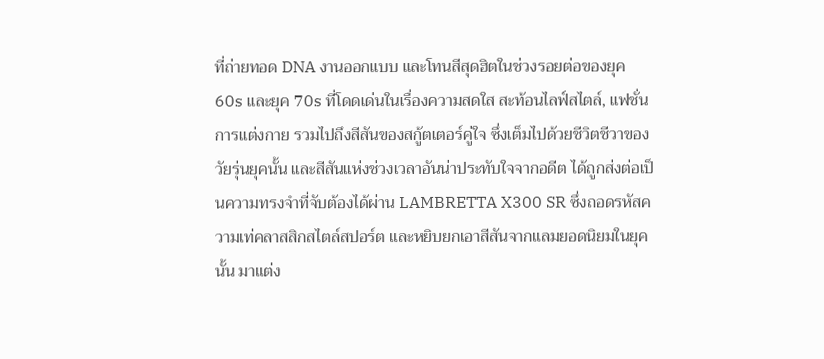ที่ถ่ายทอด DNA งานออกแบบ และโทนสีสุดฮิตในช่วงรอยต่อของยุค 60s และยุค 70s ที่โดดเด่นในเรื่องความสดใส สะท้อนไลฟ์สไตล์, แฟชั่นการแต่งกาย รวมไปถึงสีสันของสกู้ตเตอร์คู่ใจ ซึ่งเต็มไปด้วยชีวิตชีวาของวัยรุ่นยุคนั้น และสีสันแห่งช่วงเวลาอันน่าประทับใจจากอดีต ได้ถูกส่งต่อเป็นความทรงจำที่จับต้องได้ผ่าน LAMBRETTA X300 SR ซึ่งถอดรหัสความเท่คลาสสิกสไตล์สปอร์ต และหยิบยกเอาสีสันจากแลมยอดนิยมในยุคนั้น มาแต่ง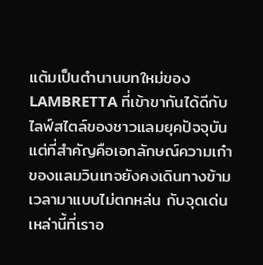แต้มเป็นตำนานบทใหม่ของ LAMBRETTA ที่เข้าขากันได้ดีกับไลฟ์สไตล์ของชาวแลมยุคปัจจุบัน แต่ที่สำคัญคือเอกลักษณ์ความเก๋าของแลมวินเทจยังคงเดินทางข้ามเวลามาแบบไม่ตกหล่น กับจุดเด่นเหล่านี้ที่เราอ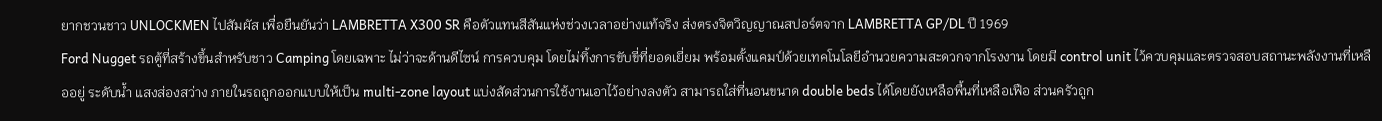ยากชวนชาว UNLOCKMEN ไปสัมผัส เพื่อยืนยันว่า LAMBRETTA X300 SR คือตัวแทนสีสันแห่งช่วงเวลาอย่างแท้จริง ส่งตรงจิตวิญญาณสปอร์ตจาก LAMBRETTA GP/DL ปี 1969
Ford Nugget รถตู้ที่สร้างขึ้นสำหรับชาว Camping โดยเฉพาะ ไม่ว่าจะด้านดีไซน์ การควบคุม โดยไม่ทิ้งการขับขี่ที่ยอดเยี่ยม พร้อมตั้งแคมป์ด้วยเทคโนโลยีอำนวยความสะดวกจากโรงงาน โดยมี control unit ไว้ควบคุมและตรวจสอบสถานะพลังงานที่เหลืออยู่ ระดับน้ำ แสงส่องสว่าง ภายในรถถูกออกแบบให้เป็น multi-zone layout แบ่งสัดส่วนการใช้งานเอาไว้อย่างลงตัว สามารถใส่ที่นอนขนาด double beds ได้โดยยังเหลือพื้นที่เหลือเฟือ ส่วนครัวถูก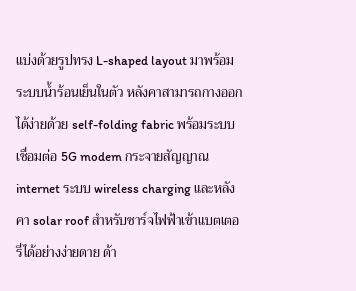แบ่งด้วยรูปทรง L-shaped layout มาพร้อมระบบน้ำร้อนเย็นในตัว หลังคาสามารถกางออกได้ง่ายด้วย self-folding fabric พร้อมระบบเชื่อมต่อ 5G modem กระจายสัญญาณ internet ระบบ wireless charging และหลังคา solar roof สำหรับชาร์จไฟฟ้าเข้าแบตเตอรี่ได้อย่างง่ายดาย ด้า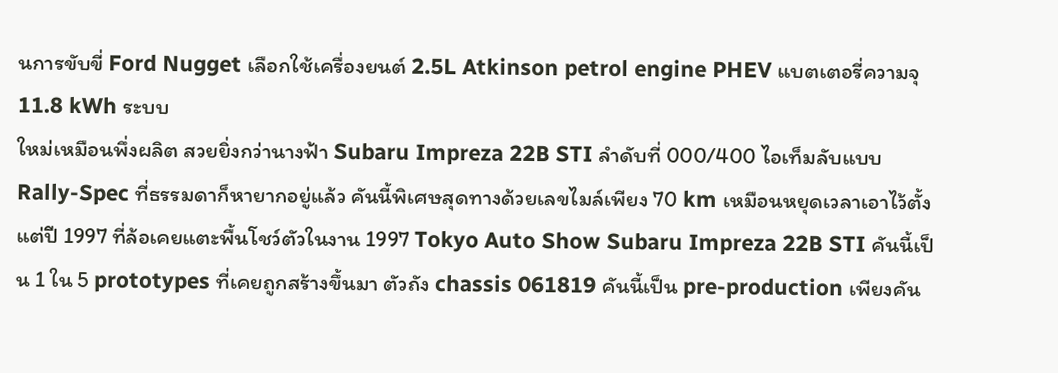นการขับขี่ Ford Nugget เลือกใช้เครื่องยนต์ 2.5L Atkinson petrol engine PHEV แบตเตอรี่ความจุ 11.8 kWh ระบบ
ใหม่เหมือนพึ่งผลิต สวยยิ่งกว่านางฟ้า Subaru Impreza 22B STI ลำดับที่ 000/400 ไอเท็มลับแบบ Rally-Spec ที่ธรรมดาก็หายากอยู่แล้ว คันนี้พิเศษสุดทางด้วยเลขไมล์เพียง 70 km เหมือนหยุดเวลาเอาไว้ตั้งแต่ปี 1997 ที่ล้อเคยแตะพื้นโชว์ตัวในงาน 1997 Tokyo Auto Show Subaru Impreza 22B STI คันนี้เป็น 1 ใน 5 prototypes ที่เคยถูกสร้างขึ้นมา ตัวถัง chassis 061819 คันนี้เป็น pre-production เพียงคัน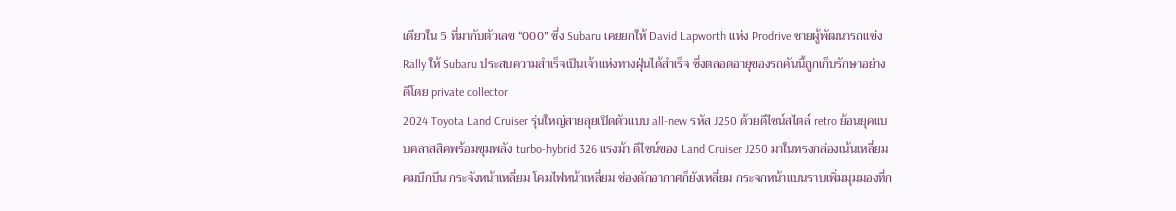เดียวใน 5 ที่มากับตัวเลข “000” ซึ่ง Subaru เคยยกให้ David Lapworth แห่ง Prodrive ชายผู้พัฒนารถแข่ง Rally ให้ Subaru ประสบความสำเร็จเป็นเจ้าแห่งทางฝุ่นได้สำเร็จ ซึ่งตลอดอายุของรถคันนี้ถูกเก็บรักษาอย่างดีโดย private collector
2024 Toyota Land Cruiser รุ่นใหญ่สายลุยเปิดตัวแบบ all-new รหัส J250 ด้วยดีไซน์สไตล์ retro ย้อนยุคแบบคลาสสิคพร้อมขุมพลัง turbo-hybrid 326 แรงม้า ดีไซน์ของ Land Cruiser J250 มาในทรงกล่องเน้นเหลี่ยมคมบึกบึน กระจังหน้าเหลี่ยม โคมไฟหน้าเหลี่ยม ช่องดักอากาศก็ยังเหลี่ยม กระจกหน้าแบนราบเพิ่มมุมมองที่ก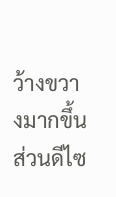ว้างขวางมากขึ้น ส่วนดีไซ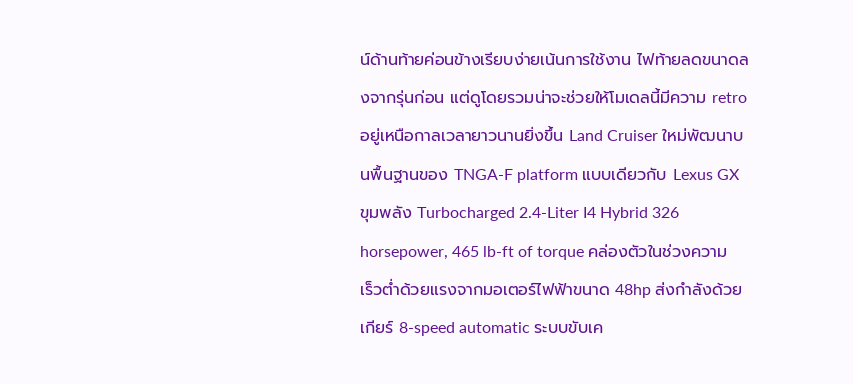น์ด้านท้ายค่อนข้างเรียบง่ายเน้นการใช้งาน ไฟท้ายลดขนาดลงจากรุ่นก่อน แต่ดูโดยรวมน่าจะช่วยให้โมเดลนี้มีความ retro อยู่เหนือกาลเวลายาวนานยิ่งขึ้น Land Cruiser ใหม่พัฒนาบนพื้นฐานของ TNGA-F platform แบบเดียวกับ Lexus GX ขุมพลัง Turbocharged 2.4-Liter I4 Hybrid 326 horsepower, 465 lb-ft of torque คล่องตัวในช่วงความเร็วต่ำด้วยแรงจากมอเตอร์ไฟฟ้าขนาด 48hp ส่งกำลังด้วยเกียร์ 8-speed automatic ระบบขับเค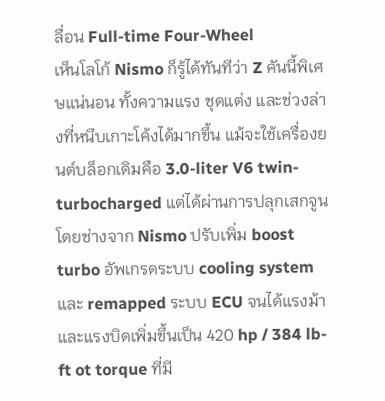ลื่อน Full-time Four-Wheel
เห็นโลโก้ Nismo ก็รู้ได้ทันทีว่า Z คันนี้พิเศษแน่นอน ทั้งความแรง ชุดแต่ง และช่วงล่างที่หนึบเกาะโค้งได้มากขึ้น แม้จะใช้เครื่องยนต์บล็อกเดิมคือ 3.0-liter V6 twin-turbocharged แต่ได้ผ่านการปลุกเสกจูนโดยช่างจาก Nismo ปรับเพิ่ม boost turbo อัพเกรดระบบ cooling system และ remapped ระบบ ECU จนได้แรงม้าและแรงบิดเพิ่มขึ้นเป็น 420 hp / 384 lb-ft ot torque ที่มี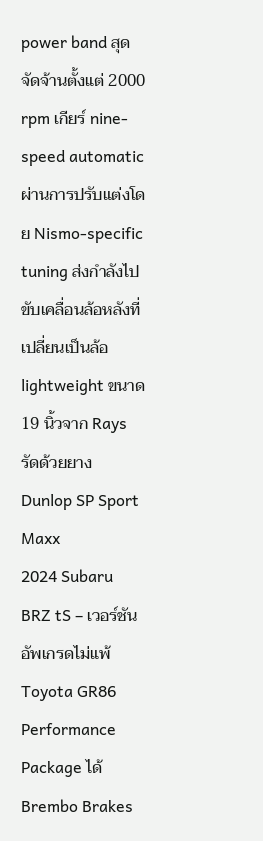power band สุดจัดจ้านตั้งแต่ 2000 rpm เกียร์ nine-speed automatic ผ่านการปรับแต่งโดย Nismo-specific tuning ส่งกำลังไปขับเคลื่อนล้อหลังที่เปลี่ยนเป็นล้อ lightweight ขนาด 19 นิ้วจาก Rays รัดด้วยยาง Dunlop SP Sport Maxx
2024 Subaru BRZ tS – เวอร์ชันอัพเกรดไม่แพ้ Toyota GR86 Performance Package ได้ Brembo Brakes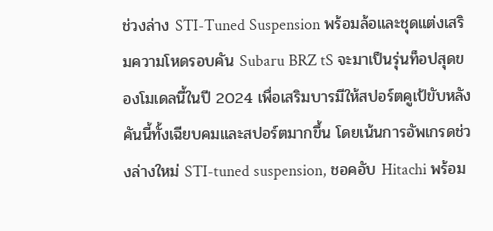ช่วงล่าง STI-Tuned Suspension พร้อมล้อและชุดแต่งเสริมความโหดรอบคัน Subaru BRZ tS จะมาเป็นรุ่นท็อปสุดของโมเดลนี้ในปี 2024 เพื่อเสริมบารมีให้สปอร์ตคูเป้ขับหลังคันนี้ทั้งเฉียบคมและสปอร์ตมากขึ้น โดยเน้นการอัพเกรดช่วงล่างใหม่ STI-tuned suspension, ชอคอับ Hitachi พร้อม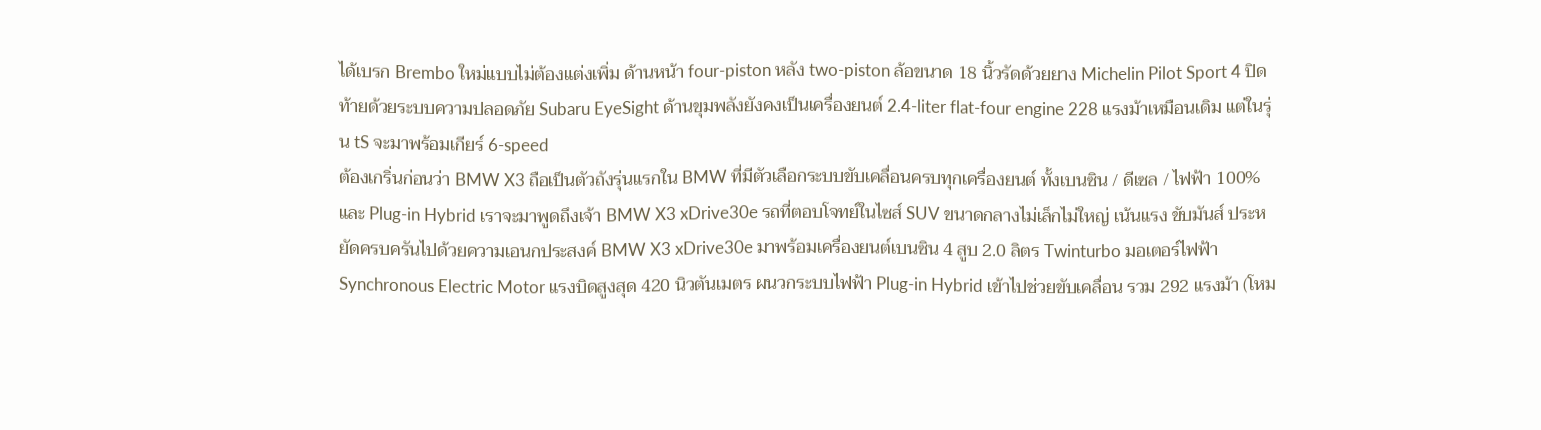ได้เบรก Brembo ใหม่แบบไม่ต้องแต่งเพิ่ม ด้านหน้า four-piston หลัง two-piston ล้อขนาด 18 นิ้วรัดด้วยยาง Michelin Pilot Sport 4 ปิดท้ายด้วยระบบความปลอดภัย Subaru EyeSight ด้านขุมพลังยังคงเป็นเครื่องยนต์ 2.4-liter flat-four engine 228 แรงม้าเหมือนเดิม แต่ในรุ่น tS จะมาพร้อมเกียร์ 6-speed
ต้องเกริ่นก่อนว่า BMW X3 ถือเป็นตัวถังรุ่นแรกใน BMW ที่มีตัวเลือกระบบขับเคลื่อนครบทุกเครื่องยนต์ ทั้งเบนซิน / ดีเซล / ไฟฟ้า 100% และ Plug-in Hybrid เราจะมาพูดถึงเจ้า BMW X3 xDrive30e รถที่ตอบโจทย์ในไซส์ SUV ขนาดกลางไม่เล็กไม่ใหญ่ เน้นแรง ขับมันส์ ประหยัดครบครันไปด้วยความเอนกประสงค์ BMW X3 xDrive30e มาพร้อมเครื่องยนต์เบนซิน 4 สูบ 2.0 ลิตร Twinturbo มอเตอร์ไฟฟ้า Synchronous Electric Motor แรงบิดสูงสุด 420 นิวตันเมตร ผนวกระบบไฟฟ้า Plug-in Hybrid เข้าไปช่วยขับเคลื่อน รวม 292 แรงม้า (โหม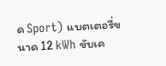ด Sport) แบตเตอรี่ขนาด 12 kWh ขับเค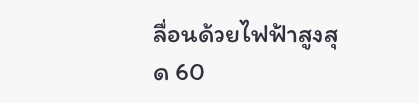ลื่อนด้วยไฟฟ้าสูงสุด 60